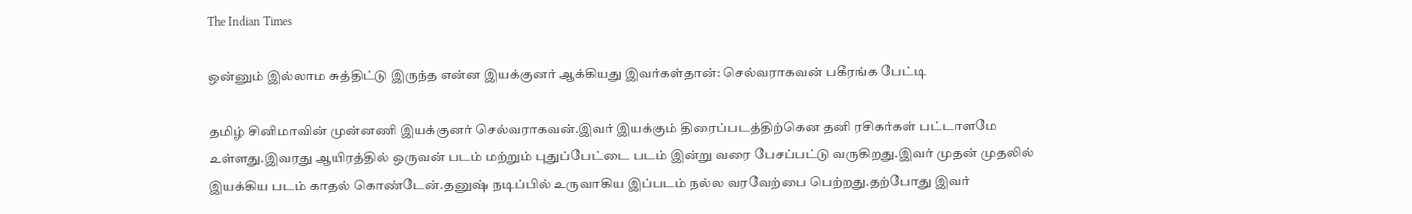The Indian Times

ஒன்னும் இல்லாம சுத்திட்டு இருந்த என்ன இயக்குனர் ஆக்கியது இவர்கள்தான்: செல்வராகவன் பகீரங்க பேட்டி

தமிழ் சினிமாவின் முன்னணி இயக்குனர் செல்வராகவன்.இவர் இயக்கும் திரைப்படத்திற்கென தனி ரசிகர்கள் பட்டாளமே உள்ளது.இவரது ஆயிரத்தில் ஒருவன் படம் மற்றும் புதுப்பேட்டை படம் இன்று வரை பேசப்பட்டு வருகிறது.இவர் முதன் முதலில் இயக்கிய படம் காதல் கொண்டேன்.தனுஷ் நடிப்பில் உருவாகிய இப்படம் நல்ல வரவேற்பை பெற்றது.தற்போது இவர்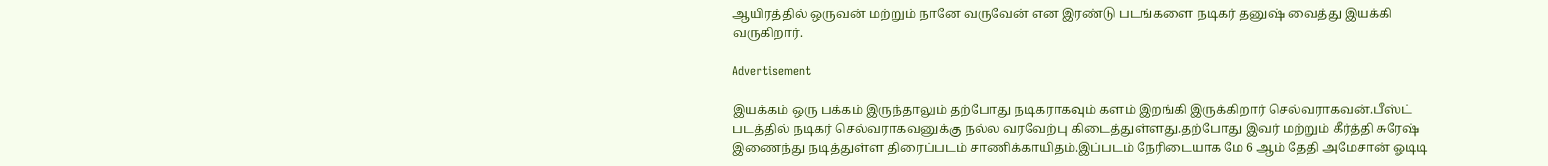ஆயிரத்தில் ஒருவன் மற்றும் நானே வருவேன் என இரண்டு படங்களை நடிகர் தனுஷ் வைத்து இயக்கி வருகிறார்.

Advertisement

இயக்கம் ஒரு பக்கம் இருந்தாலும் தற்போது நடிகராகவும் களம் இறங்கி இருக்கிறார் செல்வராகவன்.பீஸ்ட் படத்தில் நடிகர் செல்வராகவனுக்கு நல்ல வரவேற்பு கிடைத்துள்ளது.தற்போது இவர் மற்றும் கீர்த்தி சுரேஷ் இணைந்து நடித்துள்ள திரைப்படம் சாணிக்காயிதம்.இப்படம் நேரிடையாக மே 6 ஆம் தேதி அமேசான் ஓடிடி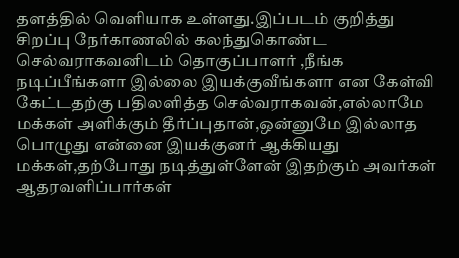தளத்தில் வெளியாக உள்ளது.இப்படம் குறித்து சிறப்பு நேர்காணலில் கலந்துகொண்ட செல்வராகவனிடம் தொகுப்பாளர் ,நீங்க நடிப்பீங்களா இல்லை இயக்குவீங்களா என கேள்வி கேட்டதற்கு பதிலளித்த செல்வராகவன்,எல்லாமே மக்கள் அளிக்கும் தீர்ப்புதான்,ஒன்னுமே இல்லாத பொழுது என்னை இயக்குனர் ஆக்கியது மக்கள்,தற்போது நடித்துள்ளேன் இதற்கும் அவர்கள் ஆதரவளிப்பார்கள்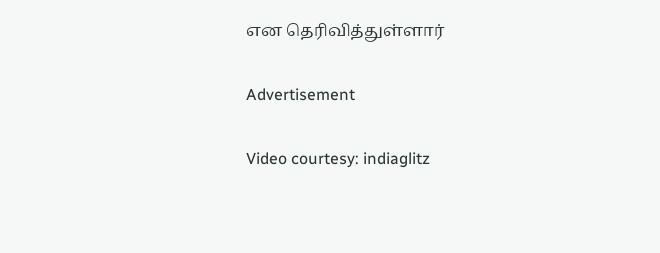என தெரிவித்துள்ளார்

Advertisement

Video courtesy: indiaglitz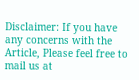Disclaimer: If you have any concerns with the Article, Please feel free to mail us at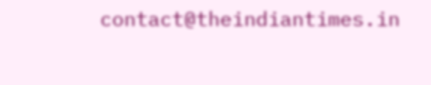contact@theindiantimes.in